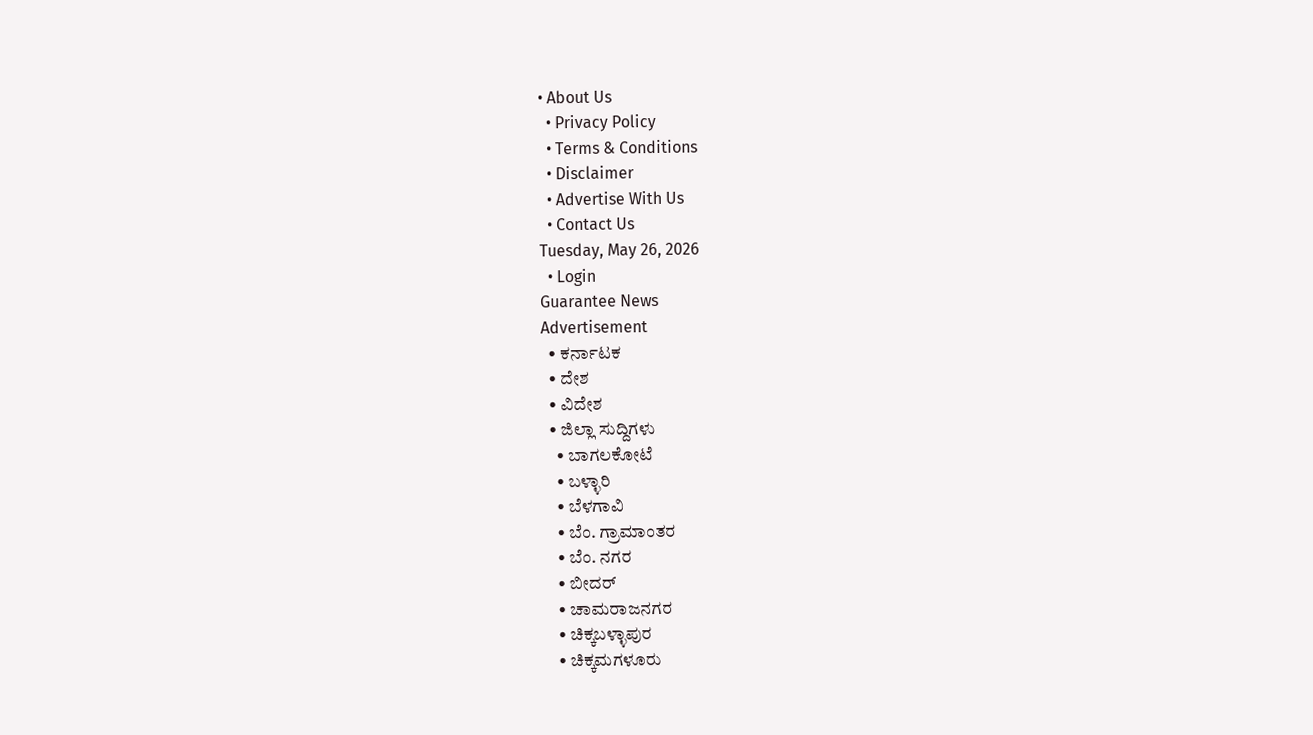• About Us
  • Privacy Policy
  • Terms & Conditions
  • Disclaimer
  • Advertise With Us
  • Contact Us
Tuesday, May 26, 2026
  • Login
Guarantee News
Advertisement
  • ಕರ್ನಾಟಕ
  • ದೇಶ
  • ವಿದೇಶ
  • ಜಿಲ್ಲಾ ಸುದ್ದಿಗಳು
    • ಬಾಗಲಕೋಟೆ
    • ಬಳ್ಳಾರಿ
    • ಬೆಳಗಾವಿ
    • ಬೆಂ. ಗ್ರಾಮಾಂತರ
    • ಬೆಂ. ನಗರ
    • ಬೀದರ್
    • ಚಾಮರಾಜನಗರ
    • ಚಿಕ್ಕಬಳ್ಳಾಪುರ
    • ಚಿಕ್ಕಮಗಳೂರು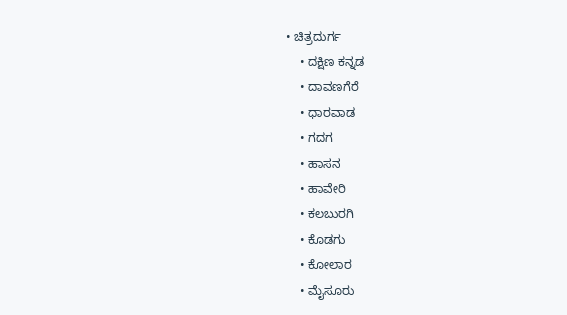• ಚಿತ್ರದುರ್ಗ
    • ದಕ್ಷಿಣ ಕನ್ನಡ
    • ದಾವಣಗೆರೆ
    • ಧಾರವಾಡ
    • ಗದಗ
    • ಹಾಸನ
    • ಹಾವೇರಿ
    • ಕಲಬುರಗಿ
    • ಕೊಡಗು
    • ಕೋಲಾರ
    • ಮೈಸೂರು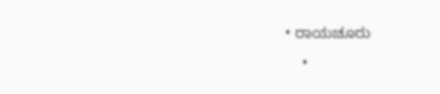• ರಾಯಚೂರು
    •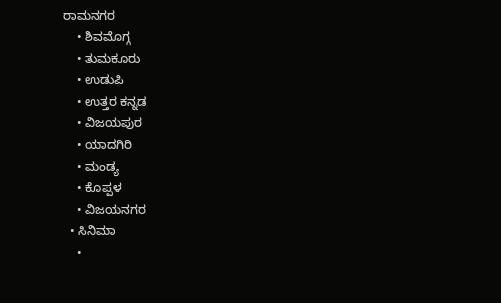ರಾಮನಗರ
    • ಶಿವಮೊಗ್ಗ
    • ತುಮಕೂರು
    • ಉಡುಪಿ
    • ಉತ್ತರ ಕನ್ನಡ
    • ವಿಜಯಪುರ
    • ಯಾದಗಿರಿ
    • ಮಂಡ್ಯ
    • ಕೊಪ್ಪಳ
    • ವಿಜಯನಗರ
  • ಸಿನಿಮಾ
    •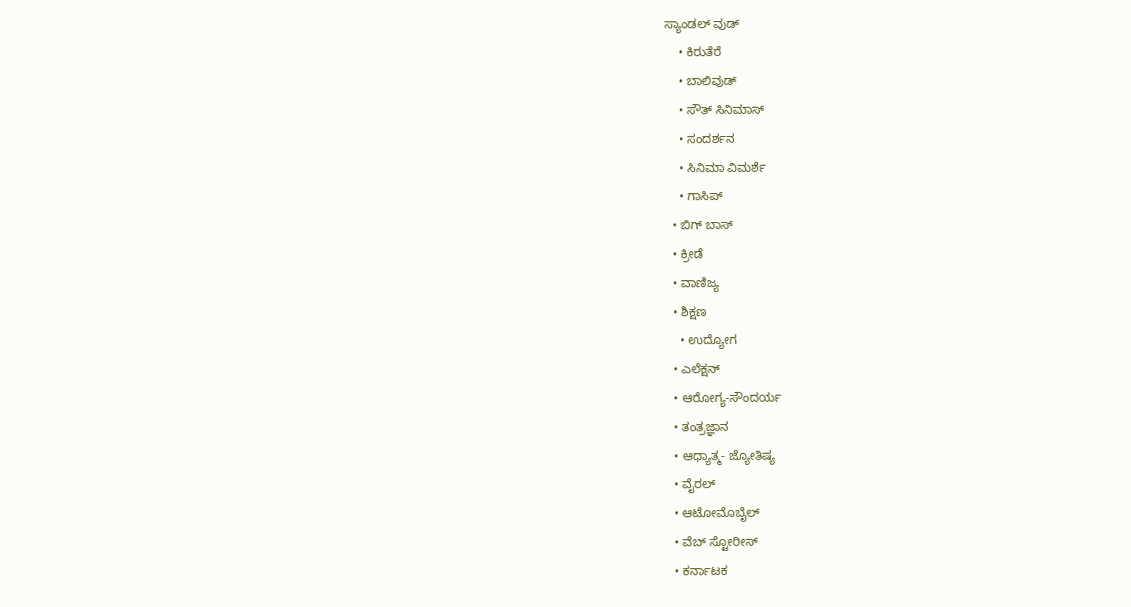ಸ್ಯಾಂಡಲ್ ವುಡ್
    • ಕಿರುತೆರೆ
    • ಬಾಲಿವುಡ್
    • ಸೌತ್ ಸಿನಿಮಾಸ್
    • ಸಂದರ್ಶನ
    • ಸಿನಿಮಾ ವಿಮರ್ಶೆ
    • ಗಾಸಿಪ್
  • ಬಿಗ್ ಬಾಸ್
  • ಕ್ರೀಡೆ
  • ವಾಣಿಜ್ಯ
  • ಶಿಕ್ಷಣ
    • ಉದ್ಯೋಗ
  • ಎಲೆಕ್ಷನ್
  • ಆರೋಗ್ಯ-ಸೌಂದರ್ಯ
  • ತಂತ್ರಜ್ಞಾನ
  • ಆಧ್ಯಾತ್ಮ- ಜ್ಯೋತಿಷ್ಯ
  • ವೈರಲ್
  • ಆಟೋಮೊಬೈಲ್
  • ವೆಬ್ ಸ್ಟೋರೀಸ್
  • ಕರ್ನಾಟಕ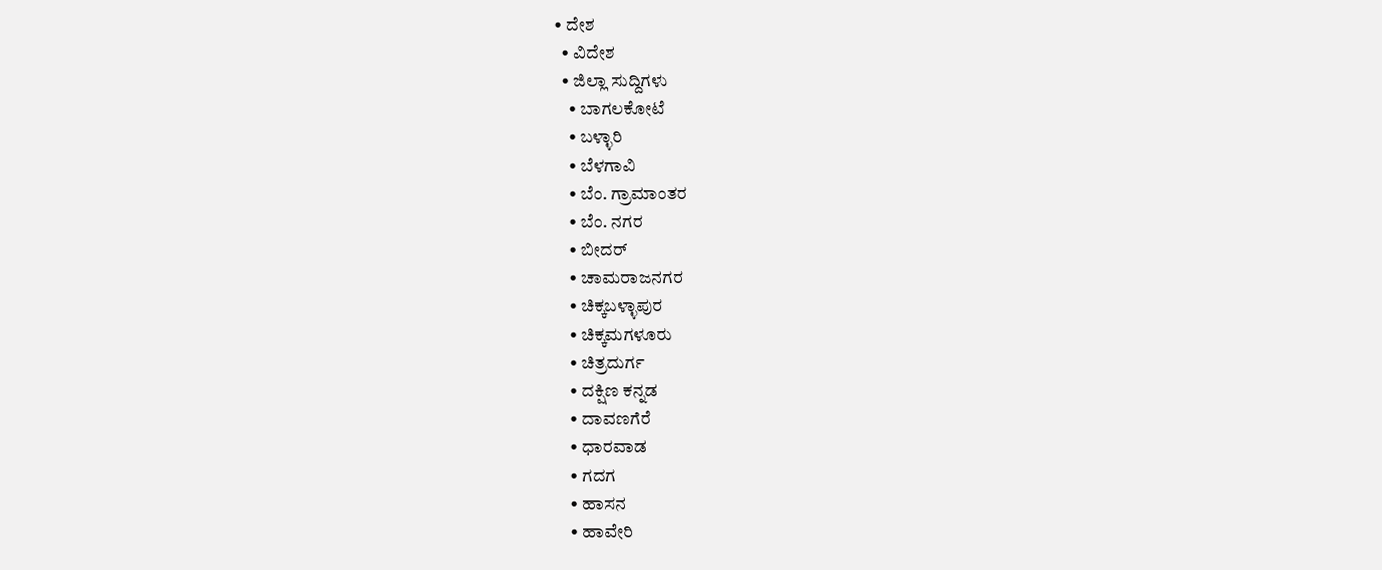• ದೇಶ
  • ವಿದೇಶ
  • ಜಿಲ್ಲಾ ಸುದ್ದಿಗಳು
    • ಬಾಗಲಕೋಟೆ
    • ಬಳ್ಳಾರಿ
    • ಬೆಳಗಾವಿ
    • ಬೆಂ. ಗ್ರಾಮಾಂತರ
    • ಬೆಂ. ನಗರ
    • ಬೀದರ್
    • ಚಾಮರಾಜನಗರ
    • ಚಿಕ್ಕಬಳ್ಳಾಪುರ
    • ಚಿಕ್ಕಮಗಳೂರು
    • ಚಿತ್ರದುರ್ಗ
    • ದಕ್ಷಿಣ ಕನ್ನಡ
    • ದಾವಣಗೆರೆ
    • ಧಾರವಾಡ
    • ಗದಗ
    • ಹಾಸನ
    • ಹಾವೇರಿ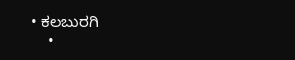• ಕಲಬುರಗಿ
    •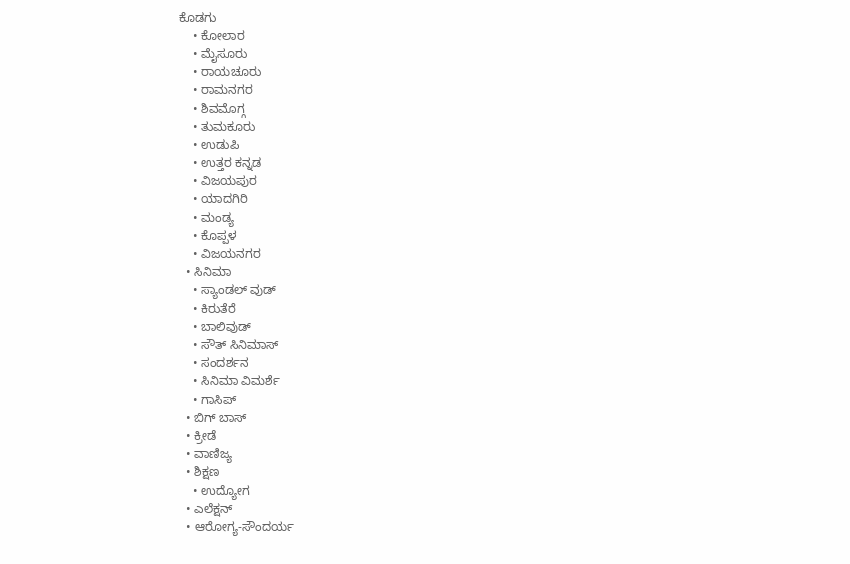ಕೊಡಗು
    • ಕೋಲಾರ
    • ಮೈಸೂರು
    • ರಾಯಚೂರು
    • ರಾಮನಗರ
    • ಶಿವಮೊಗ್ಗ
    • ತುಮಕೂರು
    • ಉಡುಪಿ
    • ಉತ್ತರ ಕನ್ನಡ
    • ವಿಜಯಪುರ
    • ಯಾದಗಿರಿ
    • ಮಂಡ್ಯ
    • ಕೊಪ್ಪಳ
    • ವಿಜಯನಗರ
  • ಸಿನಿಮಾ
    • ಸ್ಯಾಂಡಲ್ ವುಡ್
    • ಕಿರುತೆರೆ
    • ಬಾಲಿವುಡ್
    • ಸೌತ್ ಸಿನಿಮಾಸ್
    • ಸಂದರ್ಶನ
    • ಸಿನಿಮಾ ವಿಮರ್ಶೆ
    • ಗಾಸಿಪ್
  • ಬಿಗ್ ಬಾಸ್
  • ಕ್ರೀಡೆ
  • ವಾಣಿಜ್ಯ
  • ಶಿಕ್ಷಣ
    • ಉದ್ಯೋಗ
  • ಎಲೆಕ್ಷನ್
  • ಆರೋಗ್ಯ-ಸೌಂದರ್ಯ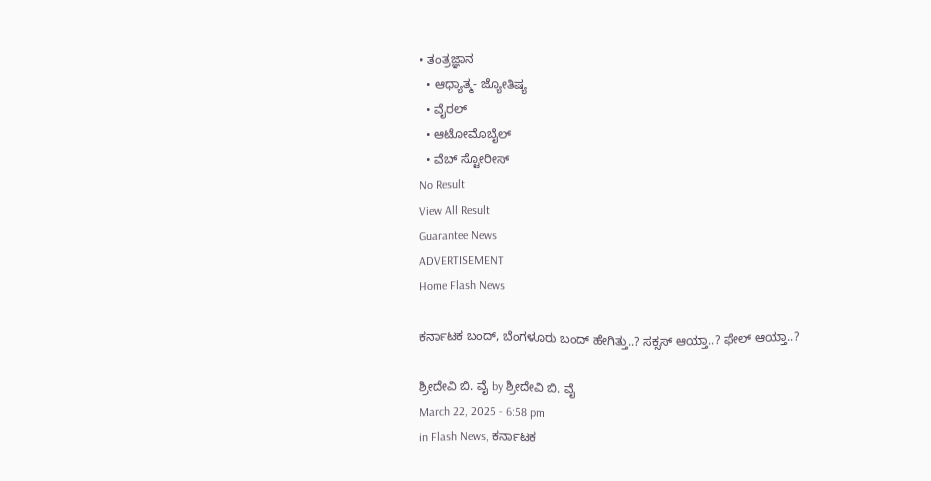• ತಂತ್ರಜ್ಞಾನ
  • ಆಧ್ಯಾತ್ಮ- ಜ್ಯೋತಿಷ್ಯ
  • ವೈರಲ್
  • ಆಟೋಮೊಬೈಲ್
  • ವೆಬ್ ಸ್ಟೋರೀಸ್
No Result
View All Result
Guarantee News
ADVERTISEMENT
Home Flash News

ಕರ್ನಾಟಕ ಬಂದ್, ಬೆಂಗಳೂರು ಬಂದ್ ಹೇಗಿತ್ತು..? ಸಕ್ಸಸ್ ಆಯ್ತಾ..? ಫೇಲ್ ಆಯ್ತಾ..?

ಶ್ರೀದೇವಿ ಬಿ. ವೈ by ಶ್ರೀದೇವಿ ಬಿ. ವೈ
March 22, 2025 - 6:58 pm
in Flash News, ಕರ್ನಾಟಕ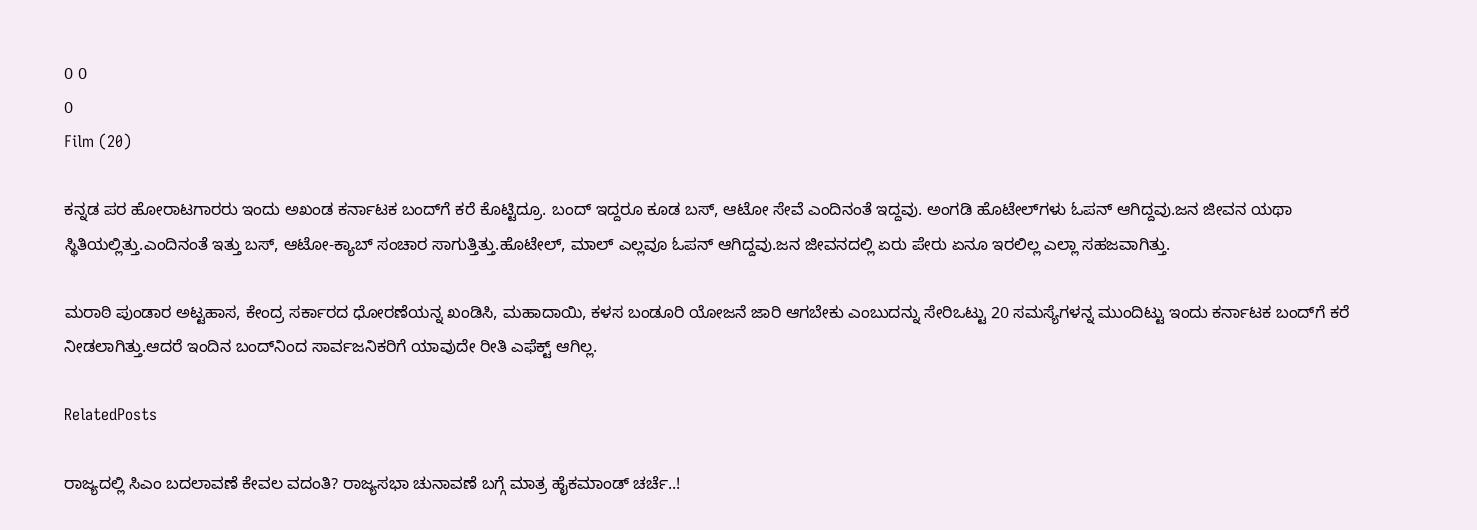0 0
0
Film (20)

ಕನ್ನಡ ಪರ ಹೋರಾಟಗಾರರು ಇಂದು ಅಖಂಡ ಕರ್ನಾಟಕ ಬಂದ್‌‌ಗೆ ಕರೆ ಕೊಟ್ಟಿದ್ರೂ. ಬಂದ್ ಇದ್ದರೂ ಕೂಡ ಬಸ್, ಆಟೋ ಸೇವೆ ಎಂದಿನಂತೆ ಇದ್ದವು. ಅಂಗಡಿ ಹೊಟೇಲ್‌‌ಗಳು ಓಪನ್ ಆಗಿದ್ದವು.ಜನ ಜೀವನ ಯಥಾ ಸ್ಥಿತಿಯಲ್ಲಿತ್ತು.ಎಂದಿನಂತೆ ಇತ್ತು ಬಸ್, ಆಟೋ-ಕ್ಯಾಬ್ ಸಂಚಾರ ಸಾಗುತ್ತಿತ್ತು.ಹೊಟೇಲ್, ಮಾಲ್ ಎಲ್ಲವೂ ಓಪನ್ ಆಗಿದ್ದವು.ಜನ ಜೀವನದಲ್ಲಿ ಏರು ಪೇರು ಏನೂ ಇರಲಿಲ್ಲ ಎಲ್ಲಾ ಸಹಜವಾಗಿತ್ತು.

ಮರಾಠಿ ಪುಂಡಾರ ಅಟ್ಟಹಾಸ, ಕೇಂದ್ರ ಸರ್ಕಾರದ ಧೋರಣೆಯನ್ನ ಖಂಡಿಸಿ, ಮಹಾದಾಯಿ, ಕಳಸ ಬಂಡೂರಿ ಯೋಜನೆ ಜಾರಿ ಆಗಬೇಕು ಎಂಬುದನ್ನು ಸೇರಿಒಟ್ಟು 20 ಸಮಸ್ಯೆಗಳನ್ನ ಮುಂದಿಟ್ಟು ಇಂದು ಕರ್ನಾಟಕ ಬಂದ್‌‌ಗೆ ಕರೆ ನೀಡಲಾಗಿತ್ತು.ಆದರೆ ಇಂದಿನ ಬಂದ್‌‌‌‌‌‌‌‌‌ನಿಂದ ಸಾರ್ವಜನಿಕರಿಗೆ ಯಾವುದೇ ರೀತಿ ಎಫೆಕ್ಟ್ ಆಗಿಲ್ಲ.

RelatedPosts

ರಾಜ್ಯದಲ್ಲಿ ಸಿಎಂ ಬದಲಾವಣೆ ಕೇವಲ ವದಂತಿ? ರಾಜ್ಯಸಭಾ ಚುನಾವಣೆ ಬಗ್ಗೆ ಮಾತ್ರ ಹೈಕಮಾಂಡ್ ಚರ್ಚೆ..!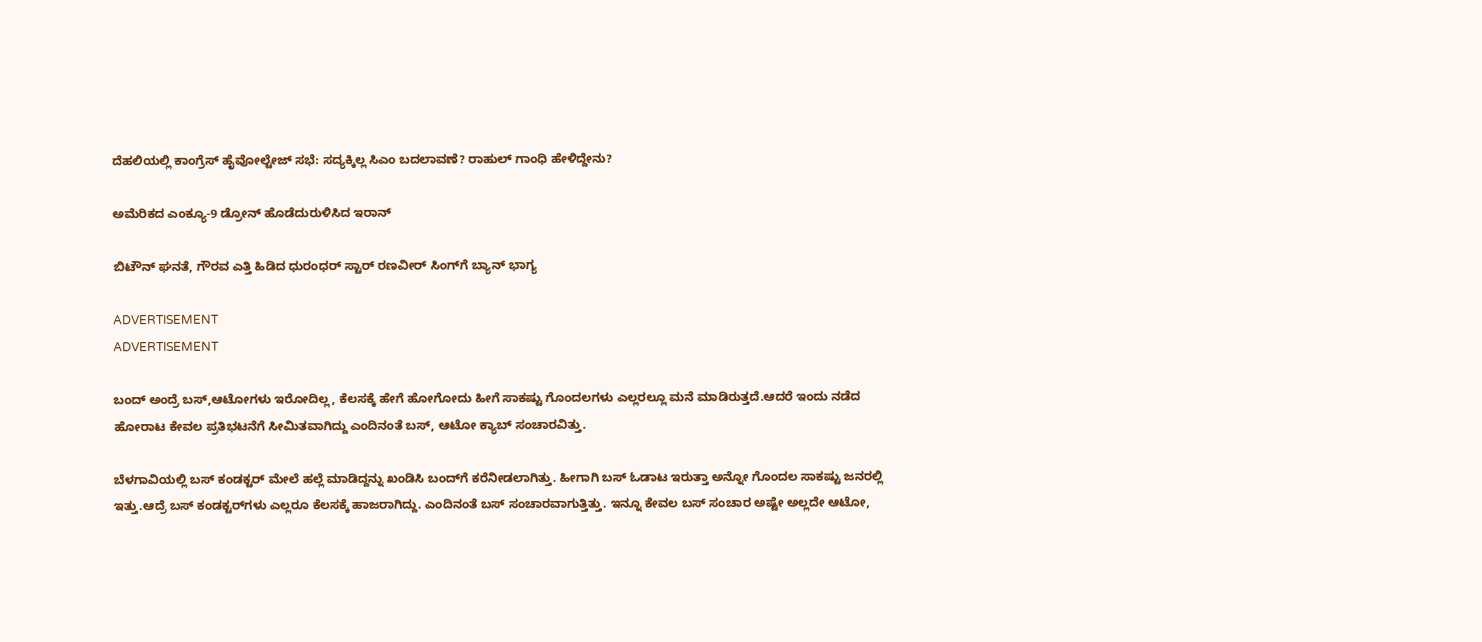ದೆಹಲಿಯಲ್ಲಿ ಕಾಂಗ್ರೆಸ್ ಹೈವೋಲ್ಟೇಜ್ ಸಭೆ: ಸದ್ಯಕ್ಕಿಲ್ಲ ಸಿಎಂ ಬದಲಾವಣೆ? ರಾಹುಲ್‌ ಗಾಂಧಿ ಹೇಳಿದ್ದೇನು?

ಅಮೆರಿಕದ ಎಂಕ್ಯೂ-9 ಡ್ರೋನ್ ಹೊಡೆದುರುಳಿಸಿದ ಇರಾನ್

ಬಿಟೌನ್ ಘನತೆ, ಗೌರವ ಎತ್ತಿ ಹಿಡಿದ ಧುರಂಧರ್ ಸ್ಟಾರ್‌ ರಣವೀರ್ ಸಿಂಗ್‌‌ಗೆ ಬ್ಯಾನ್ ಭಾಗ್ಯ

ADVERTISEMENT
ADVERTISEMENT

ಬಂದ್ ಅಂದ್ರೆ ಬಸ್,ಆಟೋಗಳು ಇರೋದಿಲ್ಲ, ಕೆಲಸಕ್ಕೆ ಹೇಗೆ ಹೋಗೋದು ಹೀಗೆ ಸಾಕಷ್ಟು ಗೊಂದಲಗಳು ಎಲ್ಲರಲ್ಲೂ ಮನೆ ಮಾಡಿರುತ್ತದೆ.ಆದರೆ ಇಂದು ನಡೆದ ಹೋರಾಟ ಕೇವಲ ಪ್ರತಿಭಟನೆಗೆ ಸೀಮಿತವಾಗಿದ್ದು ಎಂದಿನಂತೆ ಬಸ್, ಆಟೋ ಕ್ಯಾಬ್ ಸಂಚಾರವಿತ್ತು.

ಬೆಳಗಾವಿಯಲ್ಲಿ ಬಸ್ ಕಂಡಕ್ಟರ್ ಮೇಲೆ ಹಲ್ಲೆ ಮಾಡಿದ್ದನ್ನು ಖಂಡಿಸಿ ಬಂದ್‌‌‌‌ಗೆ ಕರೆನೀಡಲಾಗಿತ್ತು. ಹೀಗಾಗಿ ಬಸ್ ಓಡಾಟ ಇರುತ್ತಾ ಅನ್ನೋ ಗೊಂದಲ ಸಾಕಷ್ಟು ಜನರಲ್ಲಿ ಇತ್ತು.ಆದ್ರೆ ಬಸ್ ಕಂಡಕ್ಟರ್‌‌‌ಗಳು ಎಲ್ಲರೂ ಕೆಲಸಕ್ಕೆ ಹಾಜರಾಗಿದ್ದು. ಎಂದಿನಂತೆ ಬಸ್ ಸಂಚಾರವಾಗುತ್ತಿತ್ತು. ಇನ್ನೂ ಕೇವಲ ಬಸ್ ಸಂಚಾರ ಅಷ್ಟೇ ಅಲ್ಲದೇ ಆಟೋ,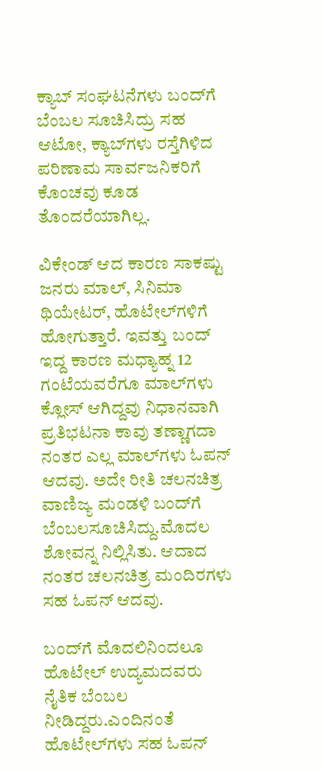ಕ್ಯಾಬ್ ಸಂಘಟನೆಗಳು ಬಂದ್‌‌ಗೆ ಬೆಂಬಲ ಸೂಚಿಸಿದ್ರು ಸಹ ಆಟೋ, ಕ್ಯಾಬ್‌‌ಗಳು ರಸ್ತೆಗಿಳಿದ ಪರಿಣಾಮ ಸಾರ್ವಜನಿಕರಿಗೆ ಕೊಂಚವು ಕೂಡ ತೊಂದರೆಯಾಗಿಲ್ಲ.

ವಿಕೇಂಡ್ ಆದ ಕಾರಣ ಸಾಕಷ್ಟು ಜನರು ಮಾಲ್, ಸಿನಿಮಾ ಥಿಯೇಟರ್, ಹೊಟೇಲ್‌‌‌‌‌ಗಳಿಗೆ ಹೋಗುತ್ತಾರೆ. ಇವತ್ತು ಬಂದ್ ಇದ್ದ ಕಾರಣ ಮಧ್ಯಾಹ್ನ 12 ಗಂಟೆಯವರೆಗೂ ಮಾಲ್‌‌ಗಳು ಕ್ಲೋಸ್ ಆಗಿದ್ದವು ನಿಧಾನವಾಗಿ ಪ್ರತಿಭಟನಾ ಕಾವು ತಣ್ಣಾಗದಾ ನಂತರ ಎಲ್ಲ ಮಾಲ್‌‌ಗಳು ಓಪನ್ ಆದವು. ಅದೇ ರೀತಿ ಚಲನಚಿತ್ರ ವಾಣಿಜ್ಯ ಮಂಡಳಿ ಬಂದ್‌ಗೆ  ಬೆಂಬಲಸೂಚಿಸಿದ್ದು.ಮೊದಲ ಶೋವನ್ನ ನಿಲ್ಲಿಸಿತು. ಆದಾದ ನಂತರ ಚಲನಚಿತ್ರ ಮಂದಿರಗಳು ಸಹ ಓಪನ್ ಆದವು.

ಬಂದ್‌ಗೆ ಮೊದಲಿನಿಂದಲೂ ಹೊಟೇಲ್ ಉದ್ಯಮದವರು ನೈತಿಕ ಬೆಂಬಲ ನೀಡಿದ್ದರು.ಎಂದಿನಂತೆ ಹೊಟೇಲ್‌‌‌‌‌ಗಳು ಸಹ ಓಪನ್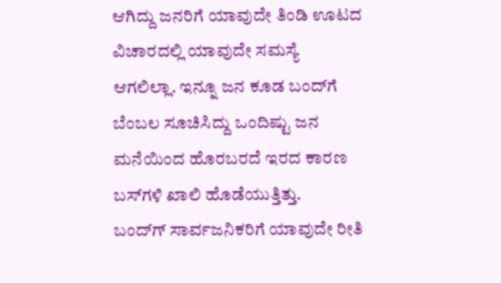ಆಗಿದ್ದು ಜನರಿಗೆ ಯಾವುದೇ ತಿಂಡಿ ಊಟದ ವಿಚಾರದಲ್ಲಿ ಯಾವುದೇ ಸಮಸ್ಯೆ ಆಗಲಿಲ್ಲಾ. ಇನ್ನೂ ಜನ ಕೂಡ ಬಂದ್‌‌ಗೆ ಬೆಂಬಲ ಸೂಚಿಸಿದ್ದು ಒಂದಿಷ್ಟು ಜನ ಮನೆಯಿಂದ ಹೊರಬರದೆ ಇರದ ಕಾರಣ ಬಸ್‌‌ಗಳಿ ಖಾಲಿ ಹೊಡೆಯುತ್ತಿತ್ತು.
ಬಂದ್‌ಗ್ ಸಾರ್ವಜನಿಕರಿಗೆ ಯಾವುದೇ ರೀತಿ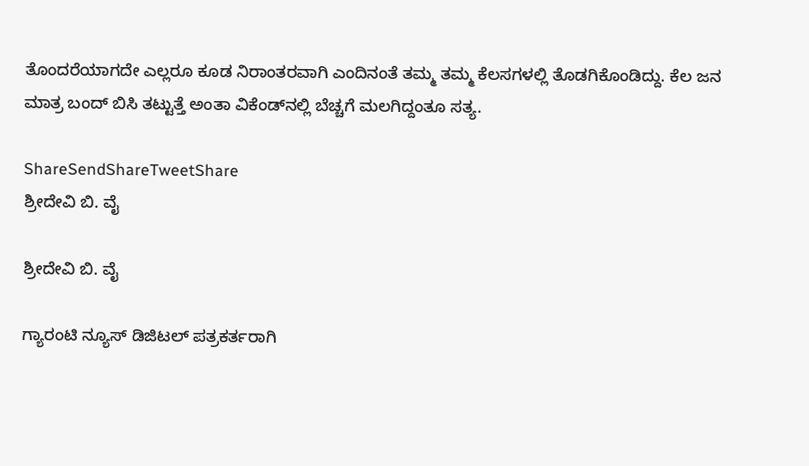ತೊಂದರೆಯಾಗದೇ ಎಲ್ಲರೂ ಕೂಡ ನಿರಾಂತರವಾಗಿ ಎಂದಿನಂತೆ ತಮ್ಮ ತಮ್ಮ ಕೆಲಸಗಳಲ್ಲಿ ತೊಡಗಿಕೊಂಡಿದ್ದು. ಕೆಲ ಜನ ಮಾತ್ರ ಬಂದ್ ಬಿಸಿ ತಟ್ಟುತ್ತೆ ಅಂತಾ ವಿಕೆಂಡ್‌‌‌ನಲ್ಲಿ ಬೆಚ್ಚಗೆ ಮಲಗಿದ್ದಂತೂ ಸತ್ಯ.

ShareSendShareTweetShare
ಶ್ರೀದೇವಿ ಬಿ. ವೈ

ಶ್ರೀದೇವಿ ಬಿ. ವೈ

ಗ್ಯಾರಂಟಿ ನ್ಯೂಸ್ ಡಿಜಿಟಲ್ ಪತ್ರಕರ್ತರಾಗಿ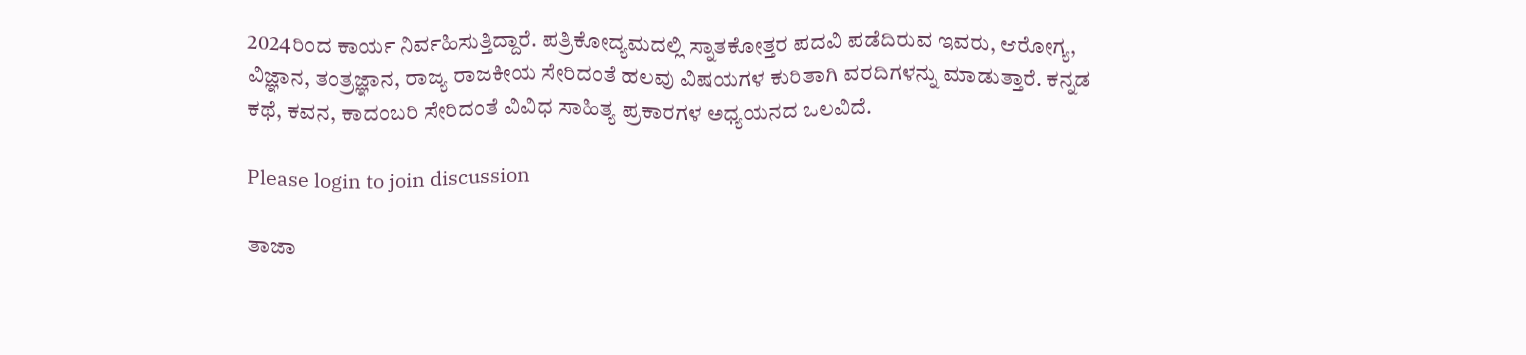2024ರಿಂದ ಕಾರ್ಯ ನಿರ್ವಹಿಸುತ್ತಿದ್ದಾರೆ. ಪತ್ರಿಕೋದ್ಯಮದಲ್ಲಿ ಸ್ನಾತಕೋತ್ತರ ಪದವಿ ಪಡೆದಿರುವ ಇವರು, ಆರೋಗ್ಯ, ವಿಜ್ಞಾನ, ತಂತ್ರಜ್ಞಾನ, ರಾಜ್ಯ ರಾಜಕೀಯ ಸೇರಿದಂತೆ ಹಲವು ವಿಷಯಗಳ ಕುರಿತಾಗಿ ವರದಿಗಳನ್ನು ಮಾಡುತ್ತಾರೆ. ಕನ್ನಡ ಕಥೆ, ಕವನ, ಕಾದಂಬರಿ ಸೇರಿದಂತೆ ವಿವಿಧ ಸಾಹಿತ್ಯ ಪ್ರಕಾರಗಳ ಅಧ್ಯಯನದ ಒಲವಿದೆ.

Please login to join discussion

ತಾಜಾ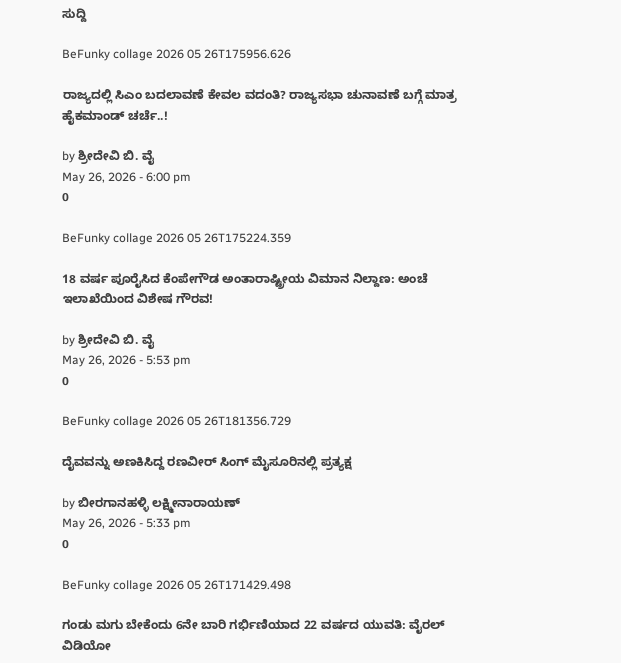ಸುದ್ದಿ

BeFunky collage 2026 05 26T175956.626

ರಾಜ್ಯದಲ್ಲಿ ಸಿಎಂ ಬದಲಾವಣೆ ಕೇವಲ ವದಂತಿ? ರಾಜ್ಯಸಭಾ ಚುನಾವಣೆ ಬಗ್ಗೆ ಮಾತ್ರ ಹೈಕಮಾಂಡ್ ಚರ್ಚೆ..!

by ಶ್ರೀದೇವಿ ಬಿ. ವೈ
May 26, 2026 - 6:00 pm
0

BeFunky collage 2026 05 26T175224.359

18 ವರ್ಷ ಪೂರೈಸಿದ ಕೆಂಪೇಗೌಡ ಅಂತಾರಾಷ್ಟ್ರೀಯ ವಿಮಾನ ನಿಲ್ದಾಣ: ಅಂಚೆ ಇಲಾಖೆಯಿಂದ ವಿಶೇಷ ಗೌರವ!

by ಶ್ರೀದೇವಿ ಬಿ. ವೈ
May 26, 2026 - 5:53 pm
0

BeFunky collage 2026 05 26T181356.729

ದೈವವನ್ನು ಅಣಕಿಸಿದ್ದ ರಣವೀರ್ ಸಿಂಗ್ ಮೈಸೂರಿನಲ್ಲಿ ಪ್ರತ್ಯಕ್ಷ

by ಬೀರಗಾನಹಳ್ಳಿ ಲಕ್ಷ್ಮೀನಾರಾಯಣ್
May 26, 2026 - 5:33 pm
0

BeFunky collage 2026 05 26T171429.498

ಗಂಡು ಮಗು ಬೇಕೆಂದು 6ನೇ ಬಾರಿ ಗರ್ಭಿಣಿಯಾದ 22 ವರ್ಷದ ಯುವತಿ: ವೈರಲ್ ವಿಡಿಯೋ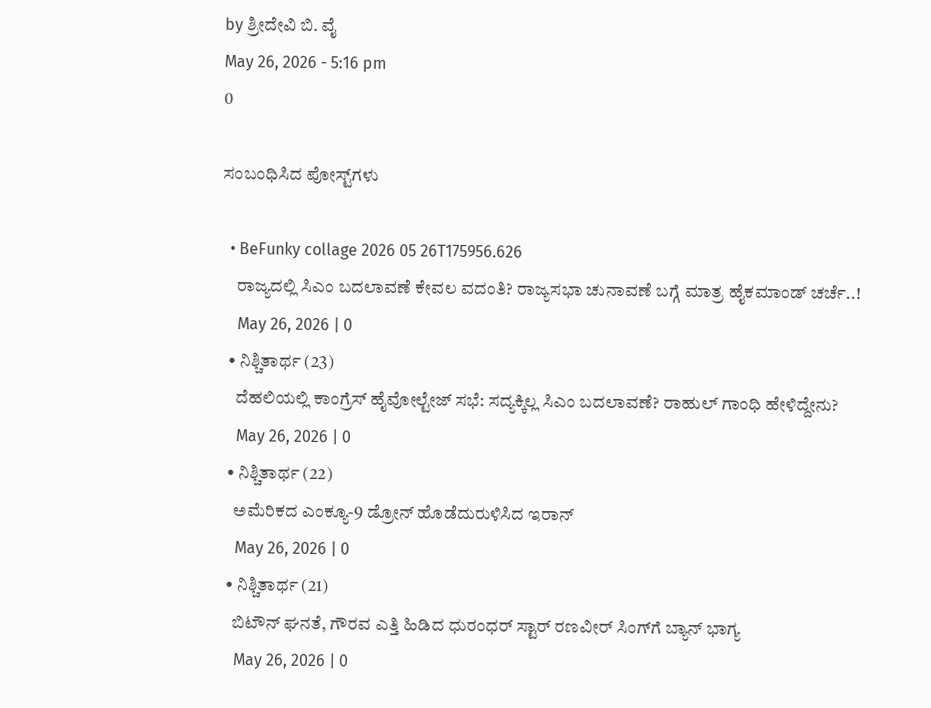by ಶ್ರೀದೇವಿ ಬಿ. ವೈ
May 26, 2026 - 5:16 pm
0

ಸಂಬಂಧಿಸಿದ ಪೋಸ್ಟ್‌ಗಳು

  • BeFunky collage 2026 05 26T175956.626
    ರಾಜ್ಯದಲ್ಲಿ ಸಿಎಂ ಬದಲಾವಣೆ ಕೇವಲ ವದಂತಿ? ರಾಜ್ಯಸಭಾ ಚುನಾವಣೆ ಬಗ್ಗೆ ಮಾತ್ರ ಹೈಕಮಾಂಡ್ ಚರ್ಚೆ..!
    May 26, 2026 | 0
  • ನಿಶ್ಚಿತಾರ್ಥ (23)
    ದೆಹಲಿಯಲ್ಲಿ ಕಾಂಗ್ರೆಸ್ ಹೈವೋಲ್ಟೇಜ್ ಸಭೆ: ಸದ್ಯಕ್ಕಿಲ್ಲ ಸಿಎಂ ಬದಲಾವಣೆ? ರಾಹುಲ್‌ ಗಾಂಧಿ ಹೇಳಿದ್ದೇನು?
    May 26, 2026 | 0
  • ನಿಶ್ಚಿತಾರ್ಥ (22)
    ಅಮೆರಿಕದ ಎಂಕ್ಯೂ-9 ಡ್ರೋನ್ ಹೊಡೆದುರುಳಿಸಿದ ಇರಾನ್
    May 26, 2026 | 0
  • ನಿಶ್ಚಿತಾರ್ಥ (21)
    ಬಿಟೌನ್ ಘನತೆ, ಗೌರವ ಎತ್ತಿ ಹಿಡಿದ ಧುರಂಧರ್ ಸ್ಟಾರ್‌ ರಣವೀರ್ ಸಿಂಗ್‌‌ಗೆ ಬ್ಯಾನ್ ಭಾಗ್ಯ
    May 26, 2026 | 0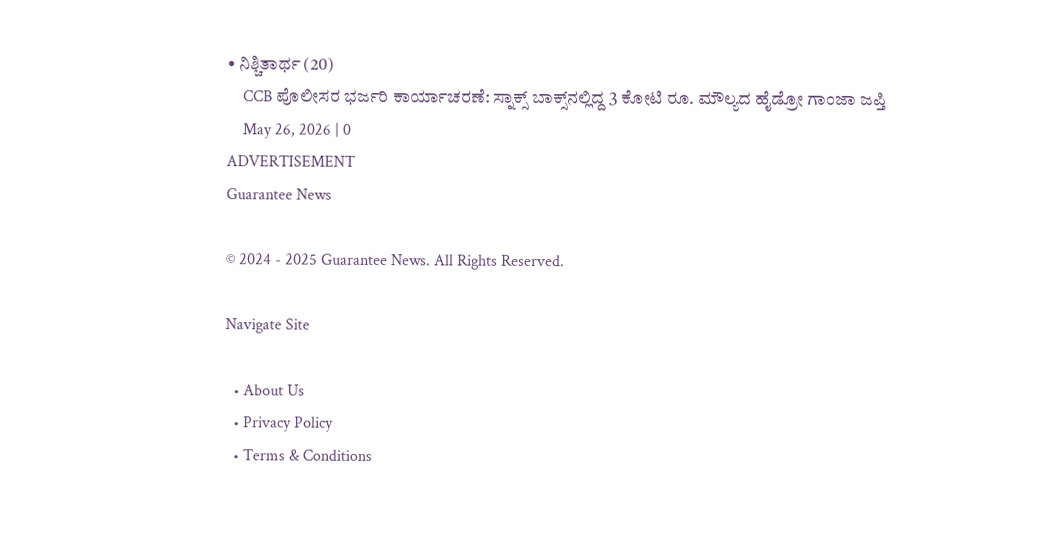• ನಿಶ್ಚಿತಾರ್ಥ (20)
    CCB ಪೊಲೀಸರ ಭರ್ಜರಿ ಕಾರ್ಯಾಚರಣೆ: ಸ್ನಾಕ್ಸ್ ಬಾಕ್ಸ್‌ನಲ್ಲಿದ್ದ 3 ಕೋಟಿ ರೂ. ಮೌಲ್ಯದ ಹೈಡ್ರೋ ಗಾಂಜಾ ಜಪ್ತಿ
    May 26, 2026 | 0
ADVERTISEMENT
Guarantee News

© 2024 - 2025 Guarantee News. All Rights Reserved.

Navigate Site

  • About Us
  • Privacy Policy
  • Terms & Conditions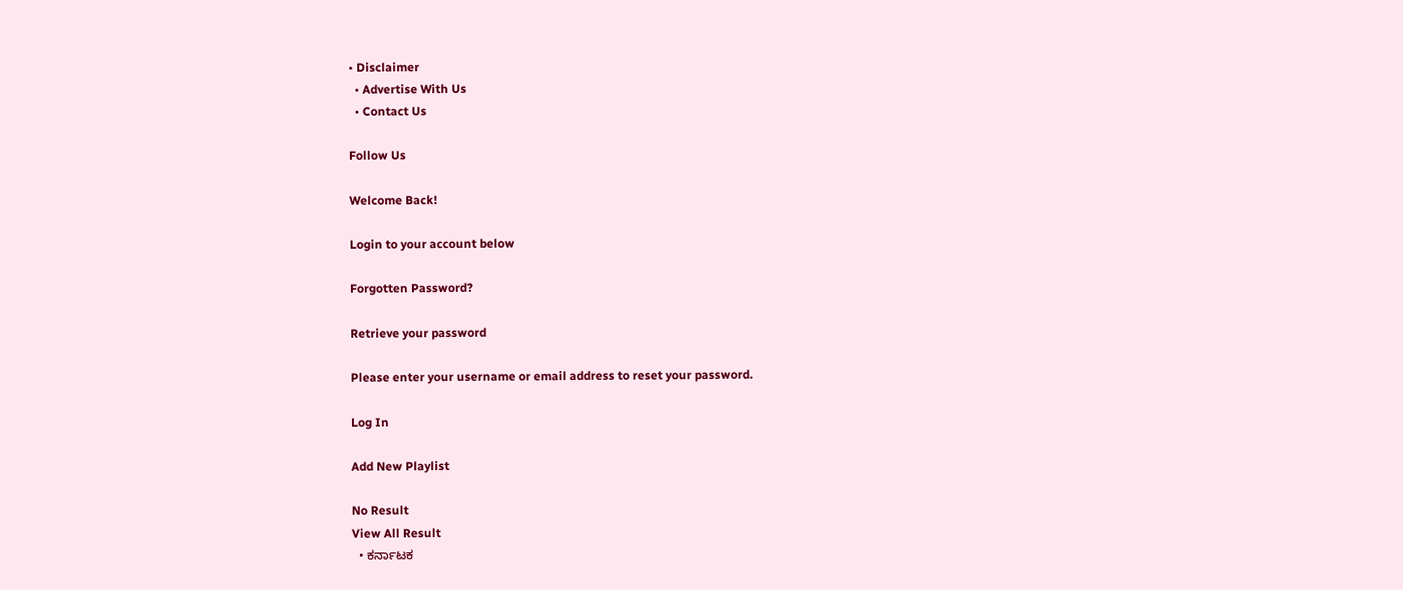• Disclaimer
  • Advertise With Us
  • Contact Us

Follow Us

Welcome Back!

Login to your account below

Forgotten Password?

Retrieve your password

Please enter your username or email address to reset your password.

Log In

Add New Playlist

No Result
View All Result
  • ಕರ್ನಾಟಕ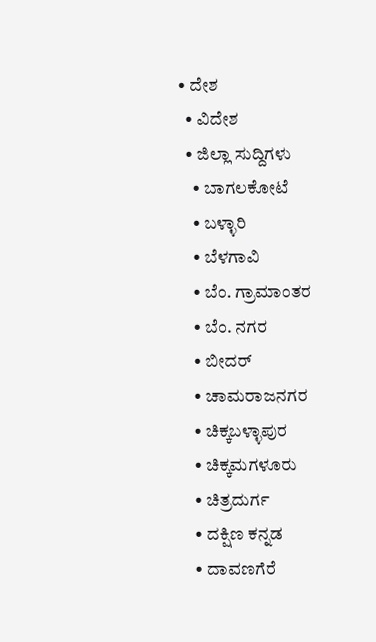• ದೇಶ
  • ವಿದೇಶ
  • ಜಿಲ್ಲಾ ಸುದ್ದಿಗಳು
    • ಬಾಗಲಕೋಟೆ
    • ಬಳ್ಳಾರಿ
    • ಬೆಳಗಾವಿ
    • ಬೆಂ. ಗ್ರಾಮಾಂತರ
    • ಬೆಂ. ನಗರ
    • ಬೀದರ್
    • ಚಾಮರಾಜನಗರ
    • ಚಿಕ್ಕಬಳ್ಳಾಪುರ
    • ಚಿಕ್ಕಮಗಳೂರು
    • ಚಿತ್ರದುರ್ಗ
    • ದಕ್ಷಿಣ ಕನ್ನಡ
    • ದಾವಣಗೆರೆ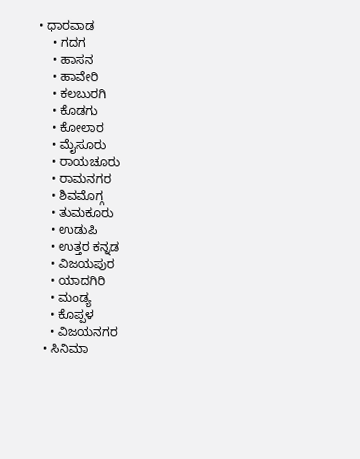• ಧಾರವಾಡ
    • ಗದಗ
    • ಹಾಸನ
    • ಹಾವೇರಿ
    • ಕಲಬುರಗಿ
    • ಕೊಡಗು
    • ಕೋಲಾರ
    • ಮೈಸೂರು
    • ರಾಯಚೂರು
    • ರಾಮನಗರ
    • ಶಿವಮೊಗ್ಗ
    • ತುಮಕೂರು
    • ಉಡುಪಿ
    • ಉತ್ತರ ಕನ್ನಡ
    • ವಿಜಯಪುರ
    • ಯಾದಗಿರಿ
    • ಮಂಡ್ಯ
    • ಕೊಪ್ಪಳ
    • ವಿಜಯನಗರ
  • ಸಿನಿಮಾ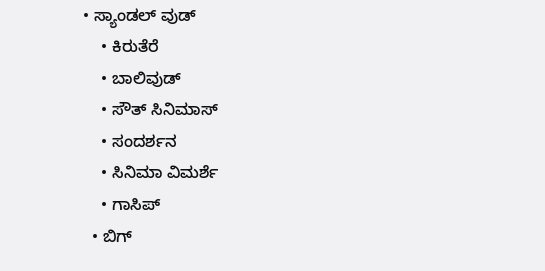• ಸ್ಯಾಂಡಲ್ ವುಡ್
    • ಕಿರುತೆರೆ
    • ಬಾಲಿವುಡ್
    • ಸೌತ್ ಸಿನಿಮಾಸ್
    • ಸಂದರ್ಶನ
    • ಸಿನಿಮಾ ವಿಮರ್ಶೆ
    • ಗಾಸಿಪ್
  • ಬಿಗ್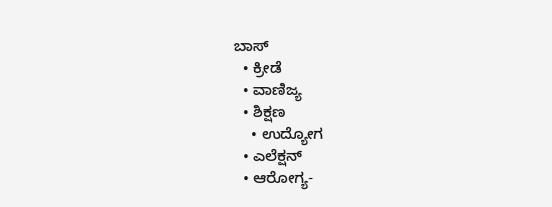ಬಾಸ್
  • ಕ್ರೀಡೆ
  • ವಾಣಿಜ್ಯ
  • ಶಿಕ್ಷಣ
    • ಉದ್ಯೋಗ
  • ಎಲೆಕ್ಷನ್
  • ಆರೋಗ್ಯ-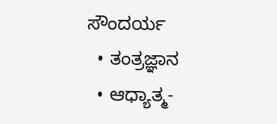ಸೌಂದರ್ಯ
  • ತಂತ್ರಜ್ಞಾನ
  • ಆಧ್ಯಾತ್ಮ-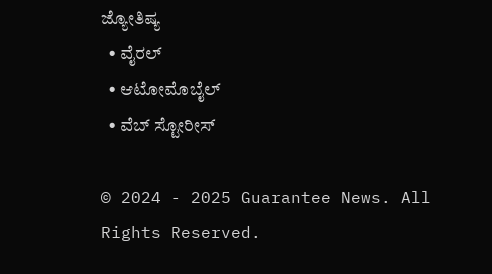ಜ್ಯೋತಿಷ್ಯ
  • ವೈರಲ್
  • ಆಟೋಮೊಬೈಲ್
  • ವೆಬ್ ಸ್ಟೋರೀಸ್

© 2024 - 2025 Guarantee News. All Rights Reserved.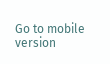Go to mobile version